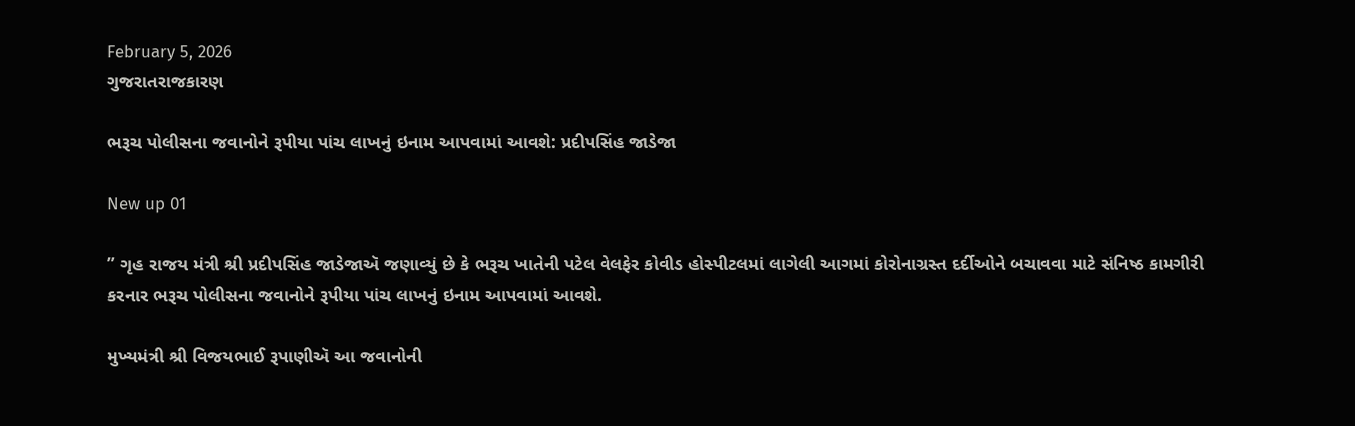February 5, 2026
ગુજરાતરાજકારણ

ભરૂચ પોલીસના જવાનોને રૂપીયા પાંચ લાખનું ઇનામ આપવામાં આવશે: પ્રદીપસિંહ જાડેજા

New up 01

” ગૃહ રાજય મંત્રી શ્રી પ્રદીપસિંહ જાડેજાઍ જણાવ્યું છે કે ભરૂચ ખાતેની પટેલ વેલફેર કોવીડ હોસ્પીટલમાં લાગેલી આગમાં કોરોનાગ્રસ્ત દર્દીઓને બચાવવા માટે સંનિષ્ઠ કામગીરી કરનાર ભરૂચ પોલીસના જવાનોને રૂપીયા પાંચ લાખનું ઇનામ આપવામાં આવશે.

મુખ્યમંત્રી શ્રી વિજયભાઈ રૂપાણીઍ આ જવાનોની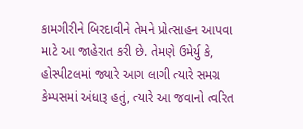કામગીરીને બિરદાવીને તેમને પ્રોત્સાહન આપવા માટે આ જાહેરાત કરી છે. તેમણે ઉમેર્યુ કે, હોસ્પીટલમાં જ્યારે આગ લાગી ત્યારે સમગ્ર કેમ્પસમાં અંધારૂ હતું, ત્યારે આ જવાનો ત્વરિત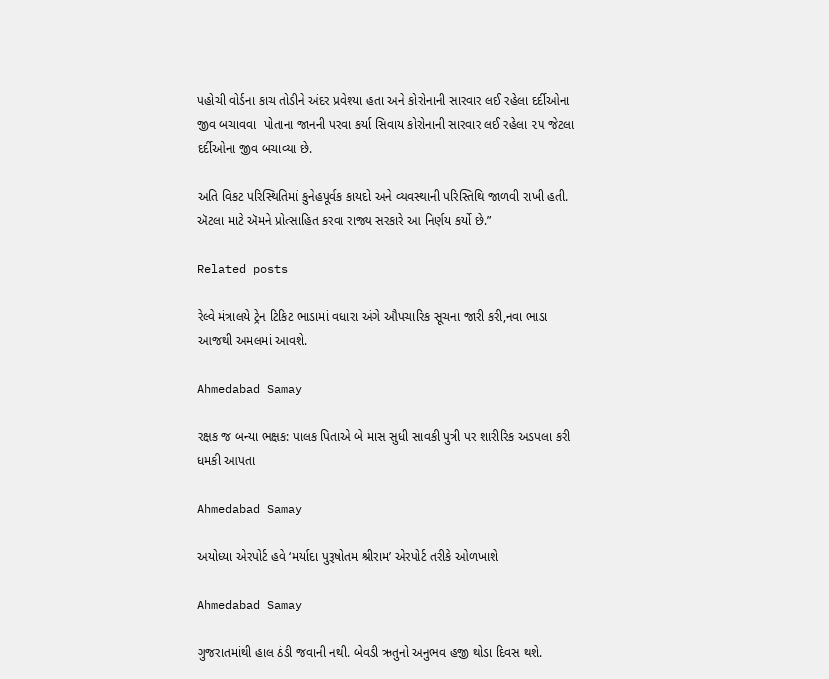પહોચી વોર્ડના કાચ તોડીને અંદર પ્રવેશ્યા હતા અને કોરોનાની સારવાર લઈ રહેલા દર્દીઓના જીવ બચાવવા  પોતાના જાનની પરવા કર્યા સિવાય કોરોનાની સારવાર લઈ રહેલા ૨૫ જેટલા દર્દીઓના જીવ બચાવ્યા છે.

અતિ વિકટ પરિસ્થિતિમાં કુનેહપૂર્વક કાયદો અને વ્યવસ્થાની પરિસ્તિથિ જાળવી રાખી હતી. ઍટલા માટે ઍમને પ્રોત્સાહિત કરવા રાજ્ય સરકારે આ નિર્ણય કર્યો છે.”

Related posts

રેલ્‍વે મંત્રાલયે ટ્રેન ટિકિટ ભાડામાં વધારા અંગે ઔપચારિક સૂચના જારી કરી,નવા ભાડા આજથી અમલમાં આવશે.

Ahmedabad Samay

રક્ષક જ બન્યા ભક્ષક: પાલક પિતાએ બે માસ સુધી સાવકી પુત્રી પર શારીરિક અડપલા કરી ધમકી આપતા

Ahmedabad Samay

અયોધ્યા એરપોર્ટ હવે ‘મર્યાદા પુરૂષોતમ શ્રીરામ’ એરપોર્ટ તરીકે ઓળખાશે

Ahmedabad Samay

ગુજરાતમાંથી હાલ ઠંડી જવાની નથી. બેવડી ઋતુનો અનુભવ હજી થોડા દિવસ થશે.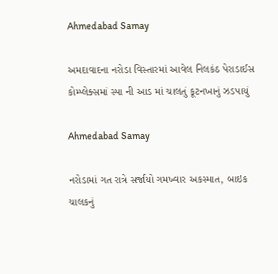Ahmedabad Samay

અમદાવાદના નરોડા વિસ્તારમાં આવેલ નિલકંઠ પેરાડાઈસ કોમ્પ્લેક્સમાં સ્પા ની આડ માં ચાલતું કૂટનખાનું ઝડપાયું

Ahmedabad Samay

નરોડામાં ગત રાત્રે સર્જાયો ગમખ્વાર અકસ્માત, બાઇક ચાલકનું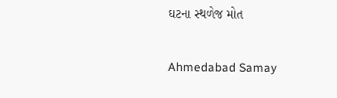ઘટના સ્થળેજ મોત

Ahmedabad Samay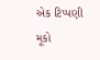એક ટિપ્પણી મૂકો